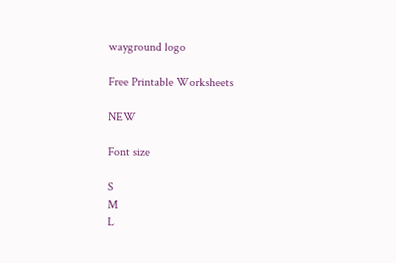wayground logo

Free Printable Worksheets

NEW

Font size

S
M
L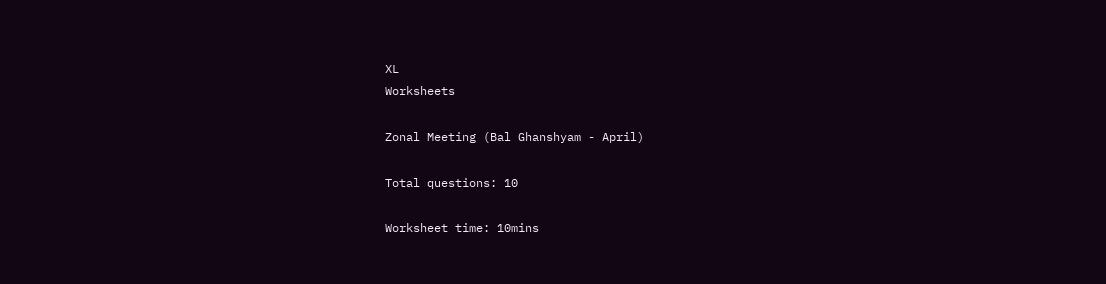XL
Worksheets

Zonal Meeting (Bal Ghanshyam - April)

Total questions: 10

Worksheet time: 10mins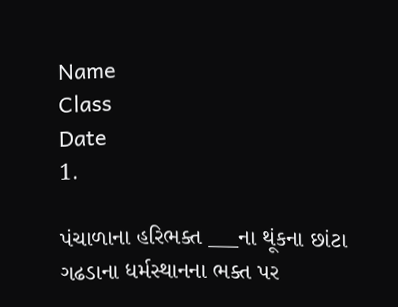Name
Class
Date
1.

પંચાળાના હરિભક્ત ___ના થૂંકના છાંટા ગઢડાના ધર્મસ્થાનના ભક્ત પર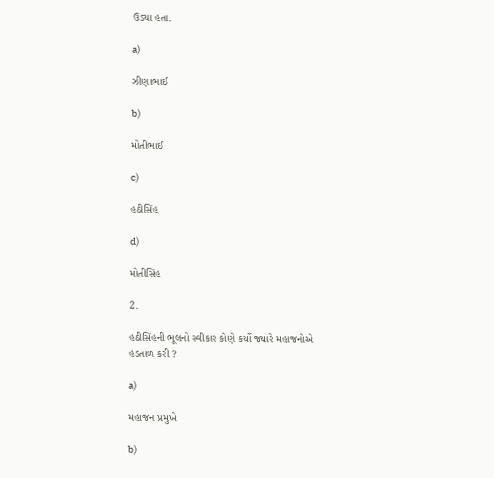ઉડ્યા હતા.

a)

ઝીણાભાઈ

b)

મોતીભાઈ

c)

હઠીસિંહ

d)

મોતીસિંહ

2.

હઠીસિંહની ભૂલનો સ્વીકાર કોણે કર્યો જ્યારે મહાજનોએ હડતાળ કરી ?

a)

મહાજન પ્રમુખે

b)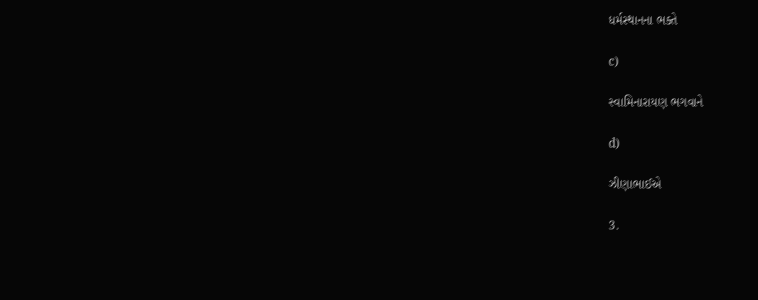ધર્મસ્થાનના ભક્તે

c)

સ્વામિનારાયણ ભગવાને

d)

ઝીણાભાઈએ

3.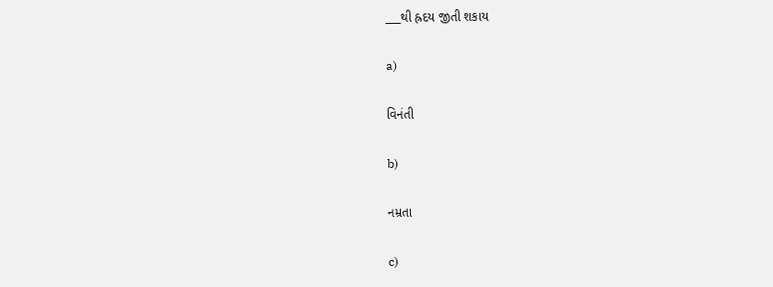___થી હ્રદય જીતી શકાય

a)

વિનંતી

b)

નમ્રતા

c)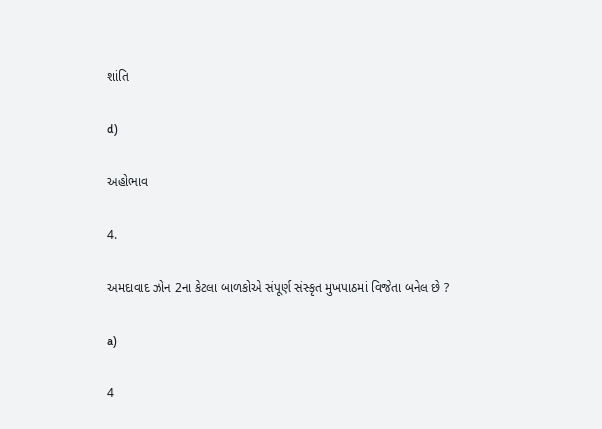શાંતિ

d)

અહોભાવ

4.

અમદાવાદ ઝોન 2ના કેટલા બાળકોએ સંપૂર્ણ સંસ્કૃત મુખપાઠમાં વિજેતા બનેલ છે ?

a)

4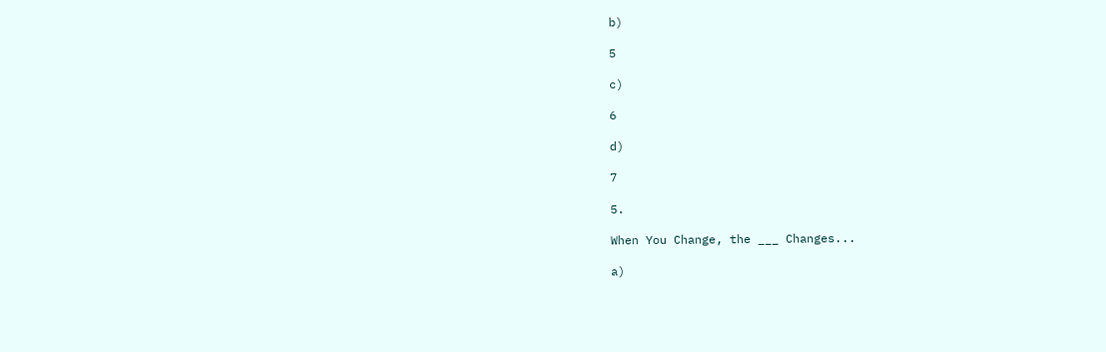b)

5

c)

6

d)

7

5.

When You Change, the ___ Changes...

a)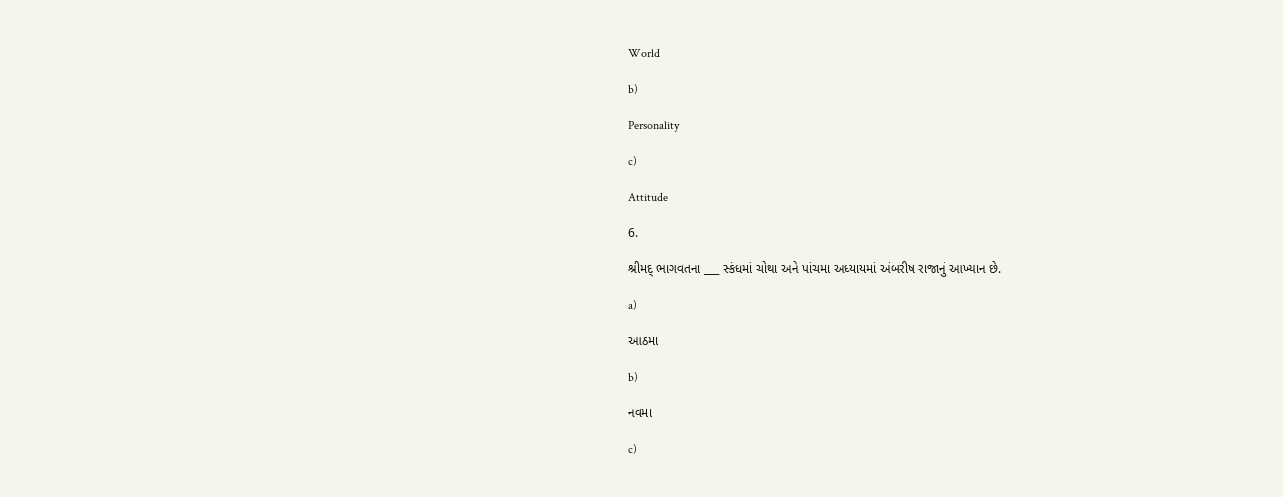World

b)

Personality

c)

Attitude

6.

શ્રીમદ્ ભાગવતના ___ સ્કંધમાં ચોથા અને પાંચમા અધ્યાયમાં અંબરીષ રાજાનું આખ્યાન છે.

a)

આઠમા

b)

નવમા

c)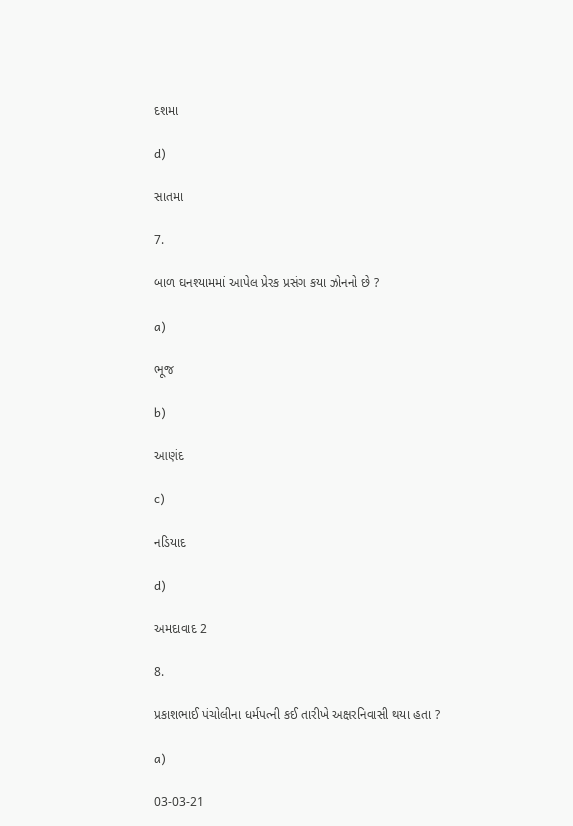દશમા

d)

સાતમા

7.

બાળ ઘનશ્યામમાં આપેલ પ્રેરક પ્રસંગ કયા ઝોનનો છે ?

a)

ભૂજ

b)

આણંદ

c)

નડિયાદ

d)

અમદાવાદ 2

8.

પ્રકાશભાઈ પંચોલીના ધર્મપત્ની કઈ તારીખે અક્ષરનિવાસી થયા હતા ?

a)

03-03-21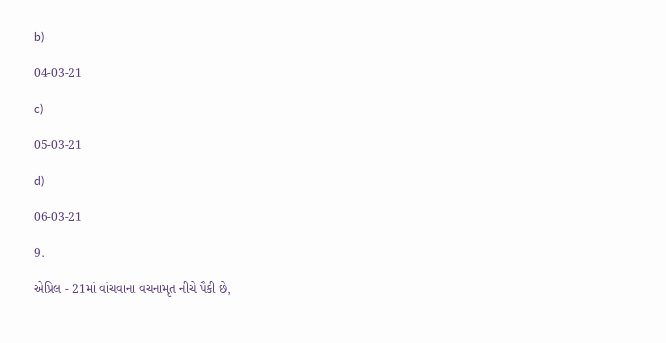b)

04-03-21

c)

05-03-21

d)

06-03-21

9.

એપ્રિલ - 21માં વાંચવાના વચનામૃત નીચે પૈકી છે,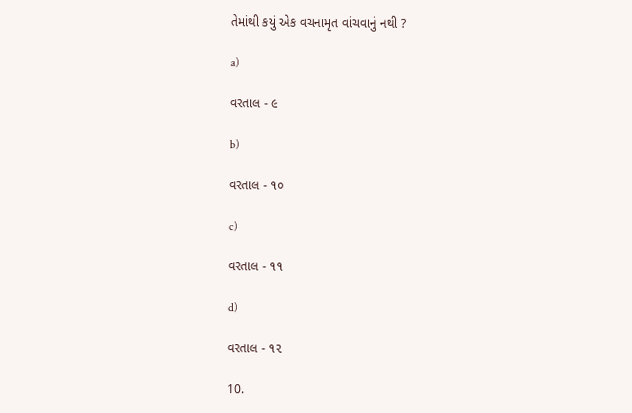તેમાંથી કયું એક વચનામૃત વાંચવાનું નથી ?

a)

વરતાલ - ૯

b)

વરતાલ - ૧૦

c)

વરતાલ - ૧૧

d)

વરતાલ - ૧૨

10.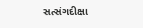સત્સંગદીક્ષા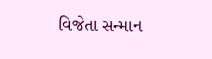વિજેતા સન્માન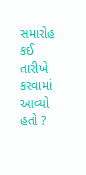સમારોહ કઈ તારીખે કરવામાં આવ્યો હતો ?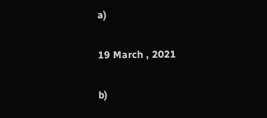a)

19 March , 2021

b)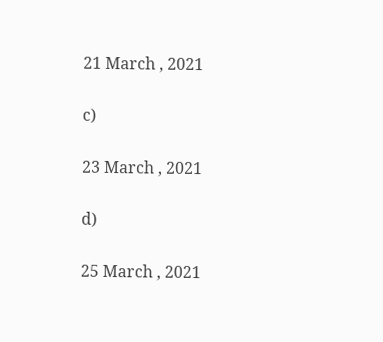21 March , 2021

c)

23 March , 2021

d)

25 March , 2021